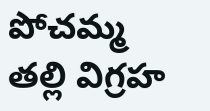పోచమ్మ తల్లి విగ్రహ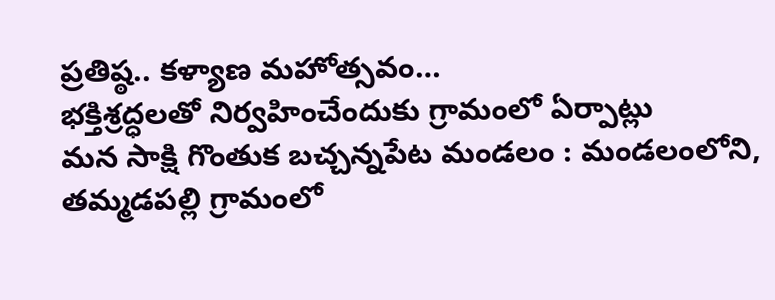ప్రతిష్ఠ.. కళ్యాణ మహోత్సవం…
భక్తిశ్రద్ధలతో నిర్వహించేందుకు గ్రామంలో ఏర్పాట్లు
మన సాక్షి గొంతుక బచ్చన్నపేట మండలం : మండలంలోని, తమ్మడపల్లి గ్రామంలో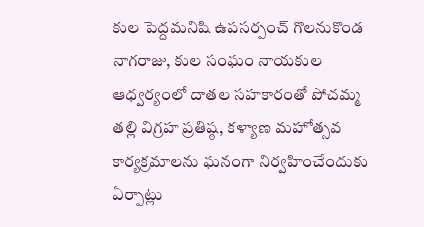కుల పెద్దమనిషి ఉపసర్పంచ్ గొలనుకొండ నాగరాజు, కుల సంఘం నాయకుల ఆధ్వర్యంలో దాతల సహకారంతో పోచమ్మ తల్లి విగ్రహ ప్రతిష్ఠ, కళ్యాణ మహోత్సవ కార్యక్రమాలను ఘనంగా నిర్వహించేందుకు ఏర్పాట్లు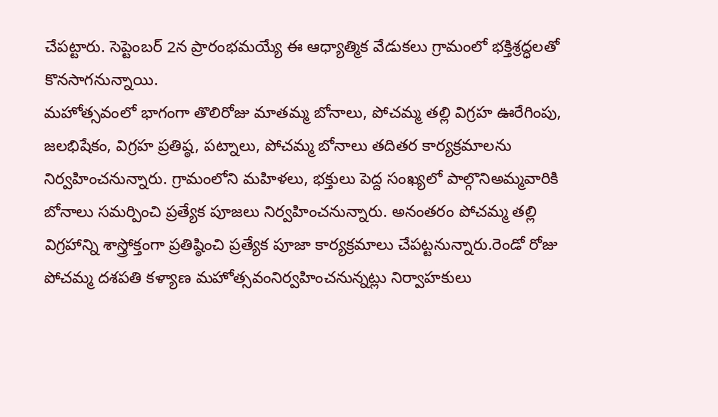చేపట్టారు. సెప్టెంబర్ 2న ప్రారంభమయ్యే ఈ ఆధ్యాత్మిక వేడుకలు గ్రామంలో భక్తిశ్రద్ధలతో కొనసాగనున్నాయి.
మహోత్సవంలో భాగంగా తొలిరోజు మాతమ్మ బోనాలు, పోచమ్మ తల్లి విగ్రహ ఊరేగింపు, జలభిషేకం, విగ్రహ ప్రతిష్ఠ, పట్నాలు, పోచమ్మ బోనాలు తదితర కార్యక్రమాలను నిర్వహించనున్నారు. గ్రామంలోని మహిళలు, భక్తులు పెద్ద సంఖ్యలో పాల్గొనిఅమ్మవారికి బోనాలు సమర్పించి ప్రత్యేక పూజలు నిర్వహించనున్నారు. అనంతరం పోచమ్మ తల్లి విగ్రహాన్ని శాస్త్రోక్తంగా ప్రతిష్ఠించి ప్రత్యేక పూజా కార్యక్రమాలు చేపట్టనున్నారు.రెండో రోజు పోచమ్మ దశపతి కళ్యాణ మహోత్సవంనిర్వహించనున్నట్లు నిర్వాహకులు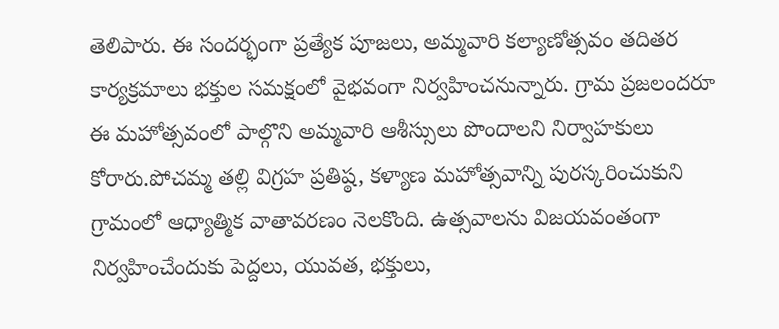తెలిపారు. ఈ సందర్భంగా ప్రత్యేక పూజలు, అమ్మవారి కల్యాణోత్సవం తదితర కార్యక్రమాలు భక్తుల సమక్షంలో వైభవంగా నిర్వహించనున్నారు. గ్రామ ప్రజలందరూ ఈ మహోత్సవంలో పాల్గొని అమ్మవారి ఆశీస్సులు పొందాలని నిర్వాహకులు కోరారు.పోచమ్మ తల్లి విగ్రహ ప్రతిష్ఠ, కళ్యాణ మహోత్సవాన్ని పురస్కరించుకుని గ్రామంలో ఆధ్యాత్మిక వాతావరణం నెలకొంది. ఉత్సవాలను విజయవంతంగా నిర్వహించేందుకు పెద్దలు, యువత, భక్తులు,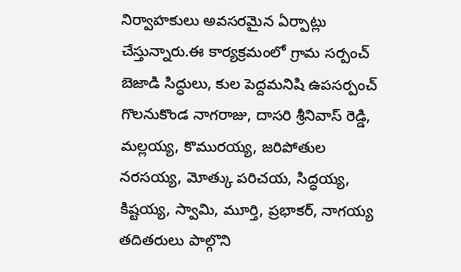నిర్వాహకులు అవసరమైన ఏర్పాట్లు చేస్తున్నారు.ఈ కార్యక్రమంలో గ్రామ సర్పంచ్ బెజాడి సిద్ధులు, కుల పెద్దమనిషి ఉపసర్పంచ్ గొలనుకొండ నాగరాజు, దాసరి శ్రీనివాస్ రెడ్డి, మల్లయ్య, కొమురయ్య, జరిపోతుల నరసయ్య, మోత్కు పరిచయ, సిద్ధయ్య, కిష్టయ్య, స్వామి, మూర్తి, ప్రభాకర్, నాగయ్య తదితరులు పాల్గొని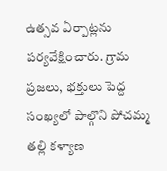ఉత్సవ ఏర్పాట్లను పర్యవేక్షించారు. గ్రామ ప్రజలు, భక్తులు పెద్ద సంఖ్యలో పాల్గొని పోచమ్మ తల్లి కళ్యాణ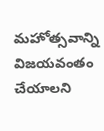మహోత్సవాన్ని విజయవంతం చేయాలని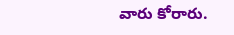వారు కోరారు.